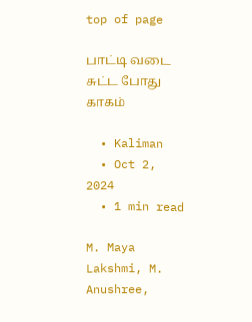top of page

பாட்டி வடை சுட்ட போது காகம்

  • Kaliman
  • Oct 2, 2024
  • 1 min read

M. Maya Lakshmi, M. Anushree,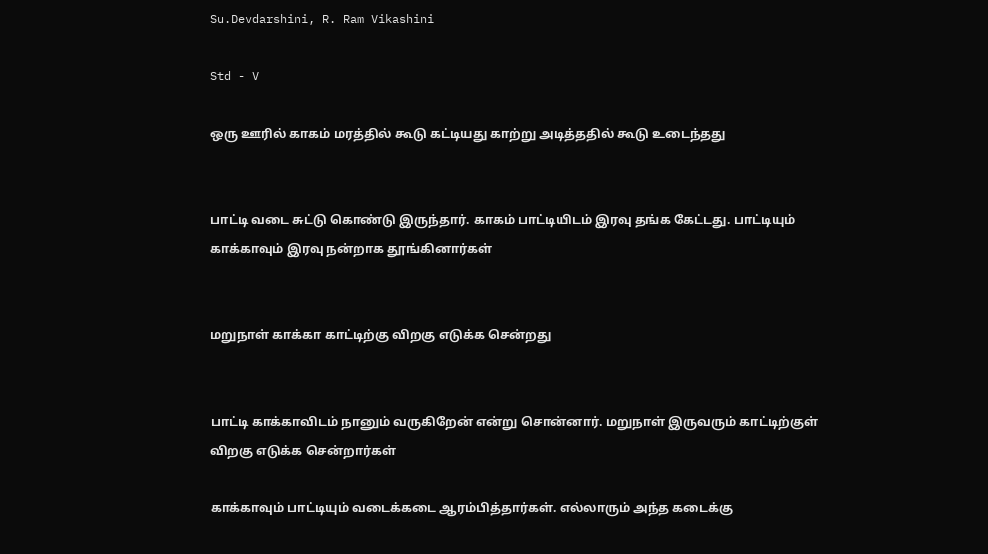Su.Devdarshini, R. Ram Vikashini

Std - V

ஒரு ஊரில் காகம் மரத்தில் கூடு கட்டியது காற்று அடித்ததில் கூடு உடைந்தது


பாட்டி வடை சுட்டு கொண்டு இருந்தார். காகம் பாட்டியிடம் இரவு தங்க கேட்டது. பாட்டியும் காக்காவும் இரவு நன்றாக தூங்கினார்கள்


மறுநாள் காக்கா காட்டிற்கு விறகு எடுக்க சென்றது


பாட்டி காக்காவிடம் நானும் வருகிறேன் என்று சொன்னார். மறுநாள் இருவரும் காட்டிற்குள் விறகு எடுக்க சென்றார்கள்

காக்காவும் பாட்டியும் வடைக்கடை ஆரம்பித்தார்கள். எல்லாரும் அந்த கடைக்கு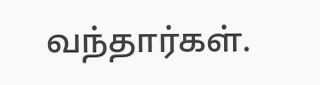வந்தார்கள்.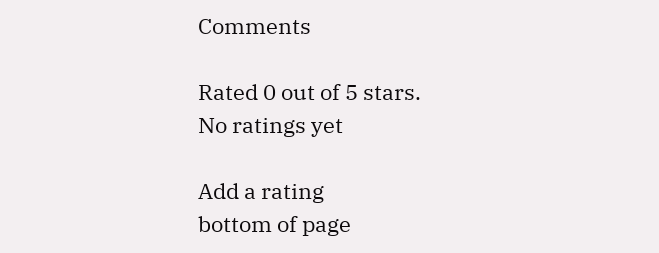Comments

Rated 0 out of 5 stars.
No ratings yet

Add a rating
bottom of page